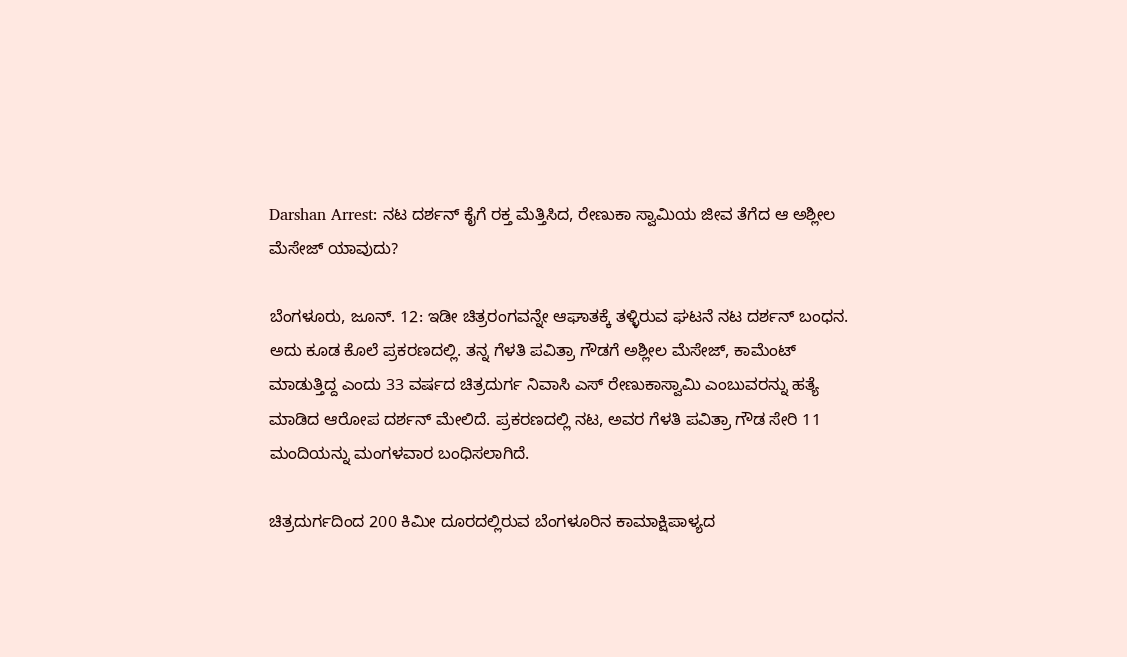Darshan Arrest: ನಟ ದರ್ಶನ್ ಕೈಗೆ ರಕ್ತ ಮೆತ್ತಿಸಿದ, ರೇಣುಕಾ ಸ್ವಾಮಿಯ ಜೀವ ತೆಗೆದ ಆ ಅಶ್ಲೀಲ ಮೆಸೇಜ್ ಯಾವುದು?

ಬೆಂಗಳೂರು, ಜೂನ್. 12: ಇಡೀ ಚಿತ್ರರಂಗವನ್ನೇ ಆಘಾತಕ್ಕೆ ತಳ್ಳಿರುವ ಘಟನೆ ನಟ ದರ್ಶನ್ ಬಂಧನ. ಅದು ಕೂಡ ಕೊಲೆ ಪ್ರಕರಣದಲ್ಲಿ. ತನ್ನ ಗೆಳತಿ ಪವಿತ್ರಾ ಗೌಡಗೆ ಅಶ್ಲೀಲ ಮೆಸೇಜ್, ಕಾಮೆಂಟ್ ಮಾಡುತ್ತಿದ್ದ ಎಂದು 33 ವರ್ಷದ ಚಿತ್ರದುರ್ಗ ನಿವಾಸಿ ಎಸ್ ರೇಣುಕಾಸ್ವಾಮಿ ಎಂಬುವರನ್ನು ಹತ್ಯೆ ಮಾಡಿದ ಆರೋಪ ದರ್ಶನ್ ಮೇಲಿದೆ. ಪ್ರಕರಣದಲ್ಲಿ ನಟ, ಅವರ ಗೆಳತಿ ಪವಿತ್ರಾ ಗೌಡ ಸೇರಿ 11 ಮಂದಿಯನ್ನು ಮಂಗಳವಾರ ಬಂಧಿಸಲಾಗಿದೆ.

ಚಿತ್ರದುರ್ಗದಿಂದ 200 ಕಿಮೀ ದೂರದಲ್ಲಿರುವ ಬೆಂಗಳೂರಿನ ಕಾಮಾಕ್ಷಿಪಾಳ್ಯದ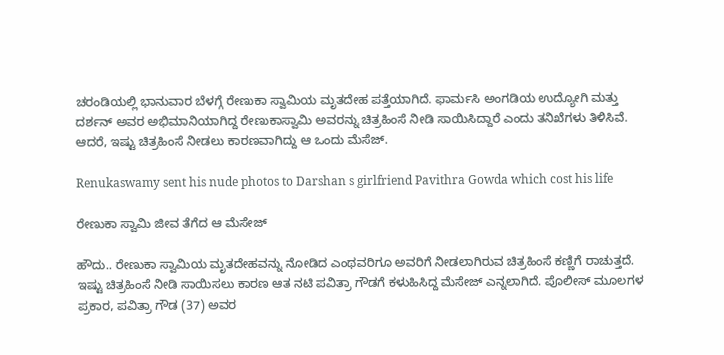ಚರಂಡಿಯಲ್ಲಿ ಭಾನುವಾರ ಬೆಳಗ್ಗೆ ರೇಣುಕಾ ಸ್ವಾಮಿಯ ಮೃತದೇಹ ಪತ್ತೆಯಾಗಿದೆ. ಫಾರ್ಮಸಿ ಅಂಗಡಿಯ ಉದ್ಯೋಗಿ ಮತ್ತು ದರ್ಶನ್ ಅವರ ಅಭಿಮಾನಿಯಾಗಿದ್ದ ರೇಣುಕಾಸ್ವಾಮಿ ಅವರನ್ನು ಚಿತ್ರಹಿಂಸೆ ನೀಡಿ ಸಾಯಿಸಿದ್ದಾರೆ ಎಂದು ತನಿಖೆಗಳು ತಿಳಿಸಿವೆ. ಆದರೆ, ಇಷ್ಟು ಚಿತ್ರಹಿಂಸೆ ನೀಡಲು ಕಾರಣವಾಗಿದ್ದು ಆ ಒಂದು ಮೆಸೆಜ್.

Renukaswamy sent his nude photos to Darshan s girlfriend Pavithra Gowda which cost his life

ರೇಣುಕಾ ಸ್ವಾಮಿ ಜೀವ ತೆಗೆದ ಆ ಮೆಸೇಜ್

ಹೌದು.. ರೇಣುಕಾ ಸ್ವಾಮಿಯ ಮೃತದೇಹವನ್ನು ನೋಡಿದ ಎಂಥವರಿಗೂ ಅವರಿಗೆ ನೀಡಲಾಗಿರುವ ಚಿತ್ರಹಿಂಸೆ ಕಣ್ಣಿಗೆ ರಾಚುತ್ತದೆ. ಇಷ್ಟು ಚಿತ್ರಹಿಂಸೆ ನೀಡಿ ಸಾಯಿಸಲು ಕಾರಣ ಆತ ನಟಿ ಪವಿತ್ರಾ ಗೌಡಗೆ ಕಳುಹಿಸಿದ್ದ ಮೆಸೇಜ್ ಎನ್ನಲಾಗಿದೆ. ಪೊಲೀಸ್ ಮೂಲಗಳ ಪ್ರಕಾರ, ಪವಿತ್ರಾ ಗೌಡ (37) ಅವರ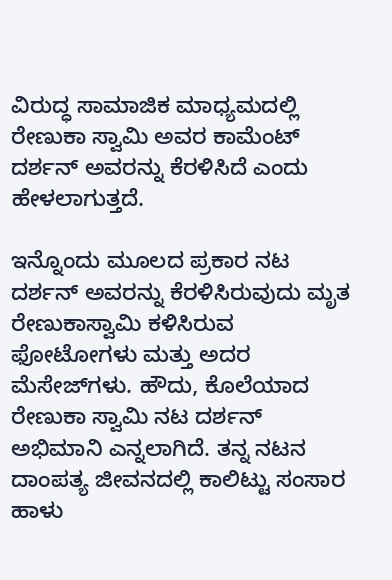ವಿರುದ್ಧ ಸಾಮಾಜಿಕ ಮಾಧ್ಯಮದಲ್ಲಿ ರೇಣುಕಾ ಸ್ವಾಮಿ ಅವರ ಕಾಮೆಂಟ್ ದರ್ಶನ್ ಅವರನ್ನು ಕೆರಳಿಸಿದೆ ಎಂದು ಹೇಳಲಾಗುತ್ತದೆ.

ಇನ್ನೊಂದು ಮೂಲದ ಪ್ರಕಾರ ನಟ ದರ್ಶನ್ ಅವರನ್ನು ಕೆರಳಿಸಿರುವುದು ಮೃತ ರೇಣುಕಾಸ್ವಾಮಿ ಕಳಿಸಿರುವ ಫೋಟೋಗಳು ಮತ್ತು ಅದರ ಮೆಸೇಜ್‌ಗಳು. ಹೌದು, ಕೊಲೆಯಾದ ರೇಣುಕಾ ಸ್ವಾಮಿ ನಟ ದರ್ಶನ್ ಅಭಿಮಾನಿ ಎನ್ನಲಾಗಿದೆ. ತನ್ನ ನಟನ ದಾಂಪತ್ಯ ಜೀವನದಲ್ಲಿ ಕಾಲಿಟ್ಟು ಸಂಸಾರ ಹಾಳು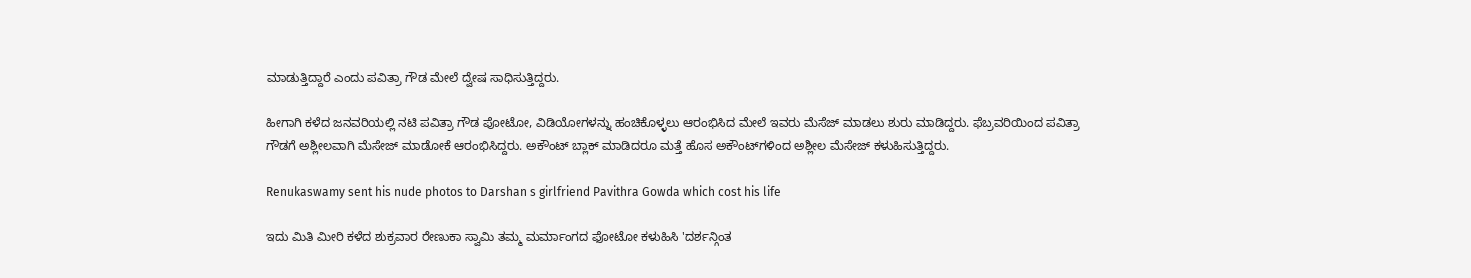ಮಾಡುತ್ತಿದ್ದಾರೆ ಎಂದು ಪವಿತ್ರಾ ಗೌಡ ಮೇಲೆ ದ್ವೇಷ ಸಾಧಿಸುತ್ತಿದ್ದರು.

ಹೀಗಾಗಿ ಕಳೆದ ಜನವರಿಯಲ್ಲಿ ನಟಿ ಪವಿತ್ರಾ ಗೌಡ ಪೋಟೋ, ವಿಡಿಯೋಗಳನ್ನು ಹಂಚಿಕೊಳ್ಳಲು ಆರಂಭಿಸಿದ ಮೇಲೆ ಇವರು ಮೆಸೆಜ್ ಮಾಡಲು ಶುರು ಮಾಡಿದ್ದರು. ಫೆಬ್ರವರಿಯಿಂದ ಪವಿತ್ರಾ ಗೌಡಗೆ ಅಶ್ಲೀಲವಾಗಿ ಮೆಸೇಜ್ ಮಾಡೋಕೆ ಆರಂಭಿಸಿದ್ದರು. ಅಕೌಂಟ್ ಬ್ಲಾಕ್ ಮಾಡಿದರೂ ಮತ್ತೆ ಹೊಸ ಅಕೌಂಟ್‌ಗಳಿಂದ ಅಶ್ಲೀಲ ಮೆಸೇಜ್ ಕಳುಹಿಸುತ್ತಿದ್ದರು.

Renukaswamy sent his nude photos to Darshan s girlfriend Pavithra Gowda which cost his life

ಇದು ಮಿತಿ ಮೀರಿ ಕಳೆದ ಶುಕ್ರವಾರ ರೇಣುಕಾ ಸ್ವಾಮಿ ತಮ್ಮ ಮರ್ಮಾಂಗದ ಫೋಟೋ ಕಳುಹಿಸಿ 'ದರ್ಶನ್ಗಿಂತ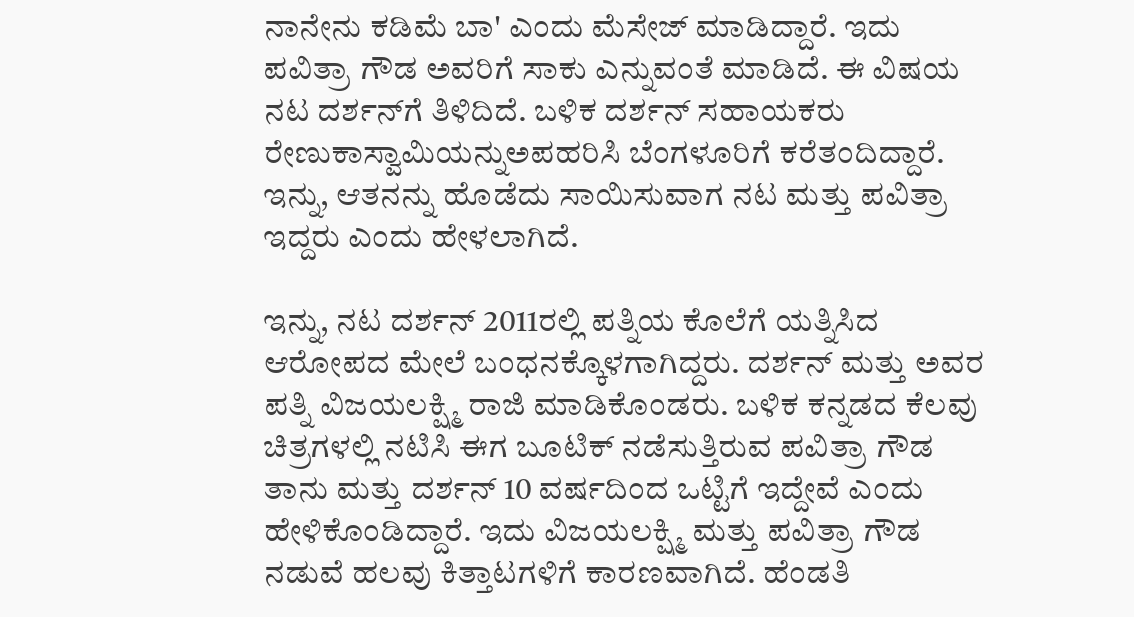ನಾನೇನು ಕಡಿಮೆ ಬಾ' ಎಂದು ಮೆಸೇಜ್ ಮಾಡಿದ್ದಾರೆ. ಇದು ಪವಿತ್ರಾ ಗೌಡ ಅವರಿಗೆ ಸಾಕು ಎನ್ನುವಂತೆ ಮಾಡಿದೆ. ಈ ವಿಷಯ ನಟ ದರ್ಶನ್‌ಗೆ ತಿಳಿದಿದೆ. ಬಳಿಕ ದರ್ಶನ್ ಸಹಾಯಕರು ರೇಣುಕಾಸ್ವಾಮಿಯನ್ನುಅಪಹರಿಸಿ ಬೆಂಗಳೂರಿಗೆ ಕರೆತಂದಿದ್ದಾರೆ. ಇನ್ನು, ಆತನನ್ನು ಹೊಡೆದು ಸಾಯಿಸುವಾಗ ನಟ ಮತ್ತು ಪವಿತ್ರಾ ಇದ್ದರು ಎಂದು ಹೇಳಲಾಗಿದೆ.

ಇನ್ನು, ನಟ ದರ್ಶನ್ 2011ರಲ್ಲಿ ಪತ್ನಿಯ ಕೊಲೆಗೆ ಯತ್ನಿಸಿದ ಆರೋಪದ ಮೇಲೆ ಬಂಧನಕ್ಕೊಳಗಾಗಿದ್ದರು. ದರ್ಶನ್ ಮತ್ತು ಅವರ ಪತ್ನಿ ವಿಜಯಲಕ್ಷ್ಮಿ ರಾಜಿ ಮಾಡಿಕೊಂಡರು. ಬಳಿಕ ಕನ್ನಡದ ಕೆಲವು ಚಿತ್ರಗಳಲ್ಲಿ ನಟಿಸಿ ಈಗ ಬೂಟಿಕ್ ನಡೆಸುತ್ತಿರುವ ಪವಿತ್ರಾ ಗೌಡ ತಾನು ಮತ್ತು ದರ್ಶನ್ 10 ವರ್ಷದಿಂದ ಒಟ್ಟಿಗೆ ಇದ್ದೇವೆ ಎಂದು ಹೇಳಿಕೊಂಡಿದ್ದಾರೆ. ಇದು ವಿಜಯಲಕ್ಷ್ಮಿ ಮತ್ತು ಪವಿತ್ರಾ ಗೌಡ ನಡುವೆ ಹಲವು ಕಿತ್ತಾಟಗಳಿಗೆ ಕಾರಣವಾಗಿದೆ. ಹೆಂಡತಿ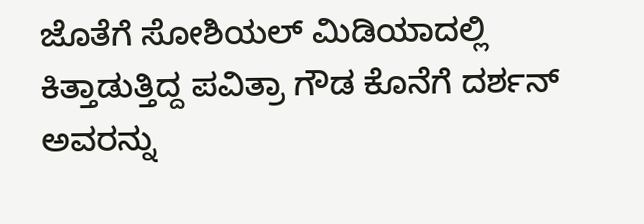ಜೊತೆಗೆ ಸೋಶಿಯಲ್ ಮಿಡಿಯಾದಲ್ಲಿ ಕಿತ್ತಾಡುತ್ತಿದ್ದ ಪವಿತ್ರಾ ಗೌಡ ಕೊನೆಗೆ ದರ್ಶನ್ ಅವರನ್ನು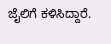ಜೈಲಿಗೆ ಕಳಿಸಿದ್ದಾರೆ.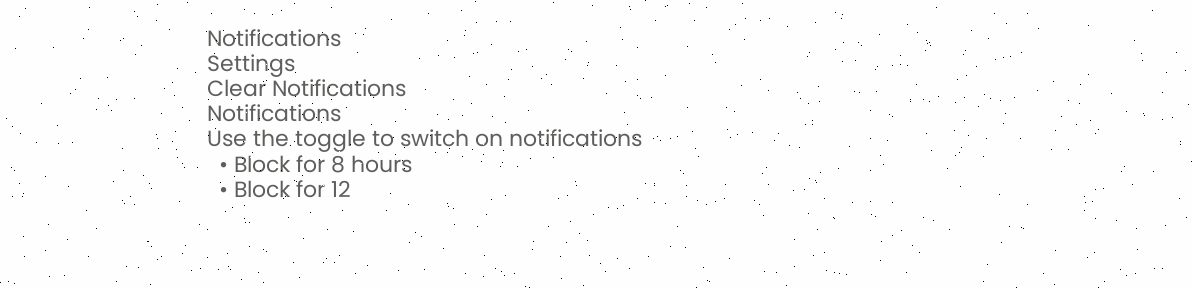Notifications
Settings
Clear Notifications
Notifications
Use the toggle to switch on notifications
  • Block for 8 hours
  • Block for 12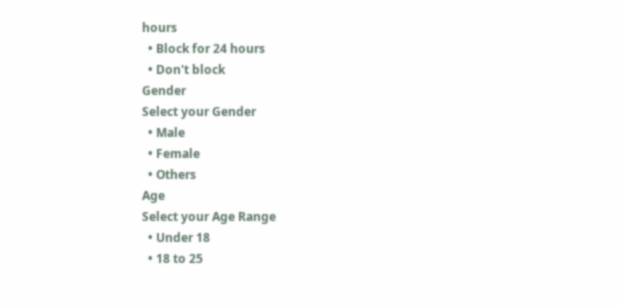hours
  • Block for 24 hours
  • Don't block
Gender
Select your Gender
  • Male
  • Female
  • Others
Age
Select your Age Range
  • Under 18
  • 18 to 25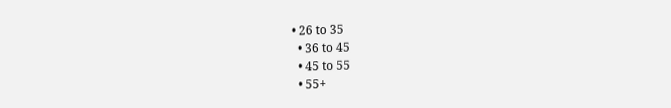• 26 to 35
  • 36 to 45
  • 45 to 55
  • 55+